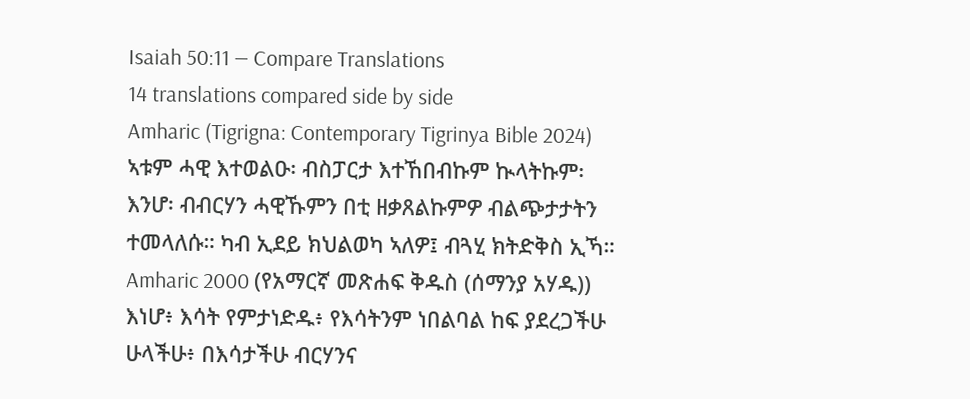Isaiah 50:11 — Compare Translations
14 translations compared side by side
Amharic (Tigrigna: Contemporary Tigrinya Bible 2024)
ኣቱም ሓዊ እተወልዑ፡ ብስፓርታ እተኸበብኩም ኲላትኩም፡ እንሆ፡ ብብርሃን ሓዊኹምን በቲ ዘቃጸልኩምዎ ብልጭታታትን ተመላለሱ። ካብ ኢደይ ክህልወካ ኣለዎ፤ ብጓሂ ክትድቅስ ኢኻ።
Amharic 2000 (የአማርኛ መጽሐፍ ቅዱስ (ሰማንያ አሃዱ))
እነሆ፥ እሳት የምታነድዱ፥ የእሳትንም ነበልባል ከፍ ያደረጋችሁ ሁላችሁ፥ በእሳታችሁ ብርሃንና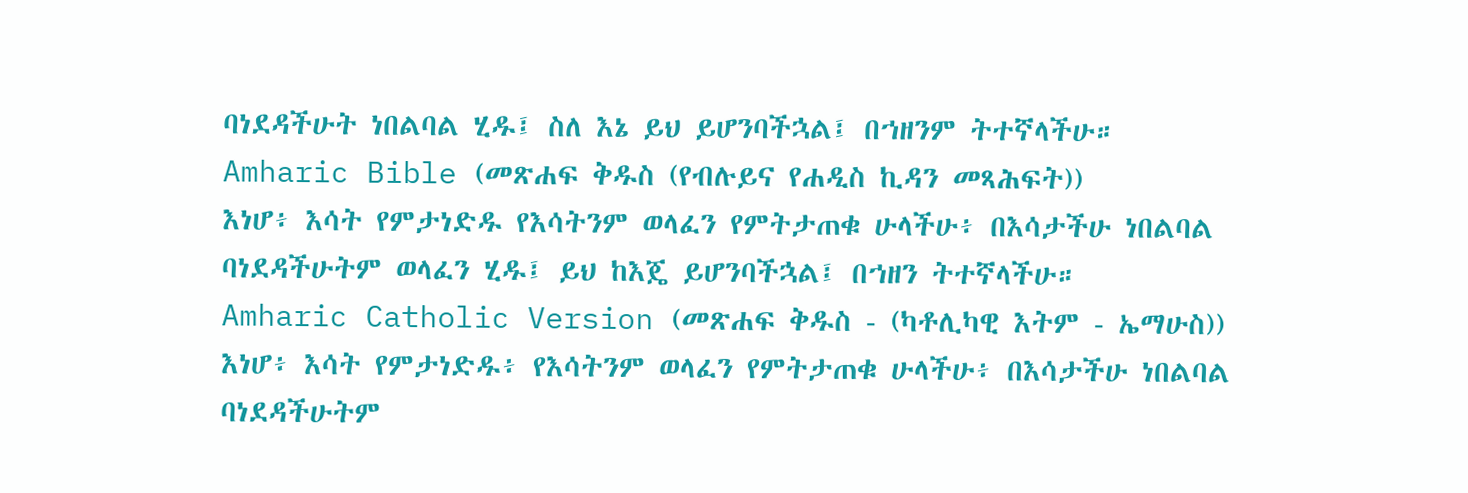ባነደዳችሁት ነበልባል ሂዱ፤ ስለ እኔ ይህ ይሆንባችኋል፤ በኀዘንም ትተኛላችሁ።
Amharic Bible (መጽሐፍ ቅዱስ (የብሉይና የሐዲስ ኪዳን መጻሕፍት))
እነሆ፥ እሳት የምታነድዱ የእሳትንም ወላፈን የምትታጠቁ ሁላችሁ፥ በእሳታችሁ ነበልባል ባነደዳችሁትም ወላፈን ሂዱ፤ ይህ ከእጄ ይሆንባችኋል፤ በኀዘን ትተኛላችሁ።
Amharic Catholic Version (መጽሐፍ ቅዱስ - (ካቶሊካዊ እትም - ኤማሁስ))
እነሆ፥ እሳት የምታነድዱ፥ የእሳትንም ወላፈን የምትታጠቁ ሁላችሁ፥ በእሳታችሁ ነበልባል ባነደዳችሁትም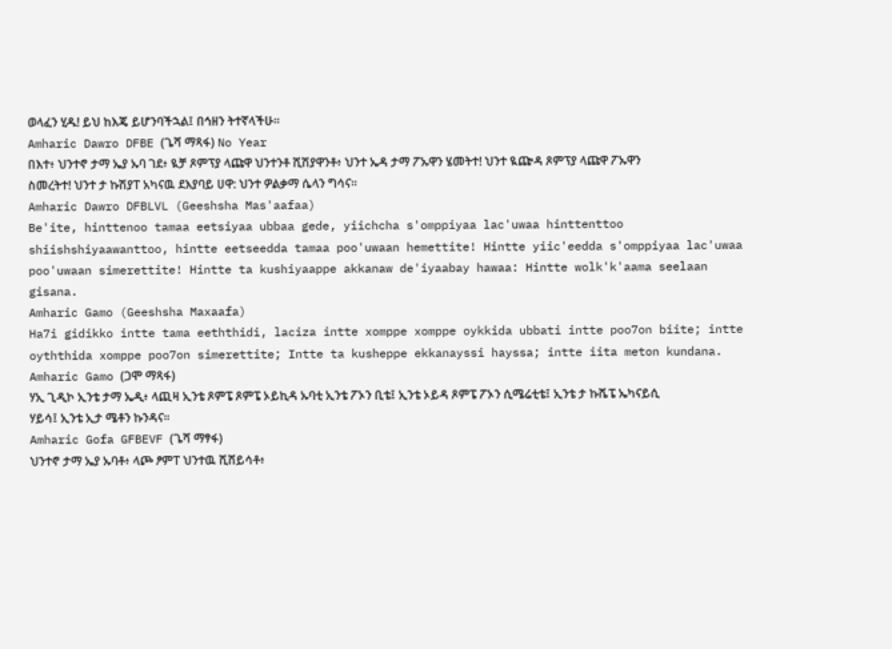ወላፈን ሂዱ! ይህ ከእጄ ይሆንባችኋል፤ በኅዘን ትተኛላችሁ።
Amharic Dawro DFBE (ጌሻ ማጻፋ) No Year
በእተ፥ ህንተኖ ታማ ኤያ ኡባ ገደ፥ ዪቻ ጾምፕያ ላጩዋ ህንተንቶ ሺሽያዋንቶ፥ ህንተ ኤዳ ታማ ፖኡዋን ሄመትተ! ህንተ ዪጬዳ ጾምፕያ ላጩዋ ፖኡዋን ስመረትተ! ህንተ ታ ኩሽያፐ አካናዉ ደእያባይ ሀዋ: ህንተ ዎልቃማ ሴላን ግሳና።
Amharic Dawro DFBLVL (Geeshsha Mas'aafaa)
Be'ite, hinttenoo tamaa eetsiyaa ubbaa gede, yiichcha s'omppiyaa lac'uwaa hinttenttoo shiishshiyaawanttoo, hintte eetseedda tamaa poo'uwaan hemettite! Hintte yiic'eedda s'omppiyaa lac'uwaa poo'uwaan simerettite! Hintte ta kushiyaappe akkanaw de'iyaabay hawaa: Hintte wolk'k'aama seelaan gisana.
Amharic Gamo (Geeshsha Maxaafa)
Ha7i gidikko intte tama eeththidi, laciza intte xomppe xomppe oykkida ubbati intte poo7on biite; intte oyththida xomppe poo7on simerettite; Intte ta kusheppe ekkanayssi hayssa; intte iita meton kundana.
Amharic Gamo (ጋሞ ማጻፋ)
ሃኢ ጊዲኮ ኢንቴ ታማ ኤዲ፥ ላጪዛ ኢንቴ ጾምፔ ጾምፔ ኦይኪዳ ኡባቲ ኢንቴ ፖኦን ቢቴ፤ ኢንቴ ኦይዳ ጾምፔ ፖኦን ሲሜሬቲቴ፤ ኢንቴ ታ ኩሼፔ ኤካናይሲ ሃይሳ፤ ኢንቴ ኢታ ሜቶን ኩንዳና።
Amharic Gofa GFBEVF (ጌሻ ማፃፋ)
ህንተኖ ታማ ኤያ ኡባቶ፥ ላጮ ፆምፐ ህንተዉ ሺሸይሳቶ፥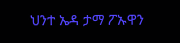ህንተ ኤዳ ታማ ፖኡዋን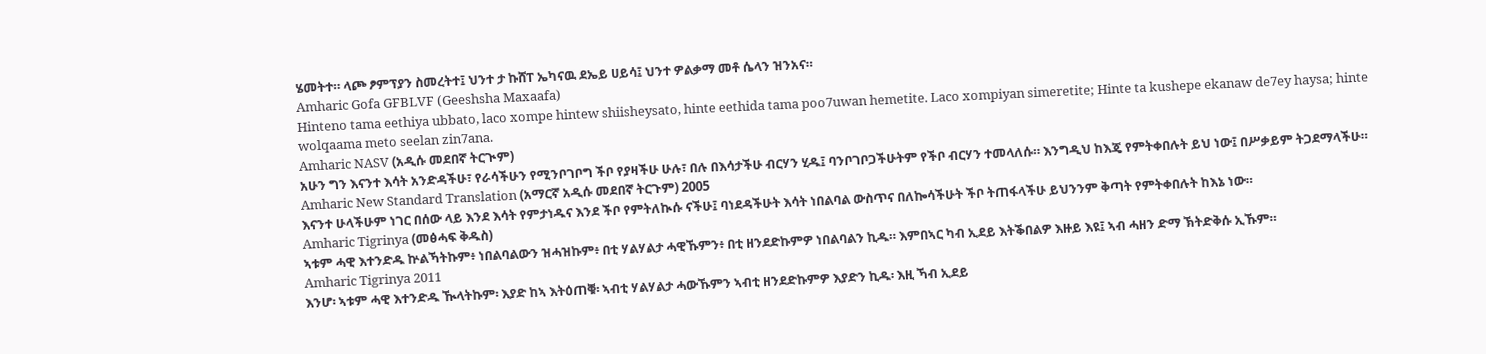ሄመትተ። ላጮ ፆምፕያን ስመረትተ፤ ህንተ ታ ኩሸፐ ኤካናዉ ደኤይ ሀይሳ፤ ህንተ ዎልቃማ መቶ ሴላን ዝንአና።
Amharic Gofa GFBLVF (Geeshsha Maxaafa)
Hinteno tama eethiya ubbato, laco xompe hintew shiisheysato, hinte eethida tama poo7uwan hemetite. Laco xompiyan simeretite; Hinte ta kushepe ekanaw de7ey haysa; hinte wolqaama meto seelan zin7ana.
Amharic NASV (አዲሱ መደበኛ ትርጒም)
አሁን ግን እናንተ እሳት አንድዳችሁ፣ የራሳችሁን የሚንቦገቦግ ችቦ የያዛችሁ ሁሉ፣ በሉ በእሳታችሁ ብርሃን ሂዱ፤ ባንቦገቦጋችሁትም የችቦ ብርሃን ተመላለሱ። እንግዲህ ከእጄ የምትቀበሉት ይህ ነው፤ በሥቃይም ትጋደማላችሁ።
Amharic New Standard Translation (አማርኛ አዲሱ መደበኛ ትርጉም) 2005
እናንተ ሁላችሁም ነገር በሰው ላይ እንደ እሳት የምታነዱና እንደ ችቦ የምትለኲሱ ናችሁ፤ ባነደዳችሁት እሳት ነበልባል ውስጥና በለኰሳችሁት ችቦ ትጠፋላችሁ ይህንንም ቅጣት የምትቀበሉት ከእኔ ነው።
Amharic Tigrinya (መፅሓፍ ቅዱስ)
ኣቱም ሓዊ እተንድዱ ኵልኻትኩም፥ ነበልባልውን ዝሓዝኩም፥ በቲ ሃልሃልታ ሓዊኹምን፥ በቲ ዘንደድኩምዎ ነበልባልን ኪዱ። እምበኣር ካብ ኢደይ እትቕበልዎ እዙይ እዩ፤ ኣብ ሓዘን ድማ ኽትድቅሱ ኢኹም።
Amharic Tigrinya 2011
እንሆ፡ ኣቱም ሓዊ እተንድዱ ዂላትኩም፡ እያድ ከኣ እትዕጠቑ፡ ኣብቲ ሃልሃልታ ሓውኹምን ኣብቲ ዘንደድኩምዎ እያድን ኪዱ፡ እዚ ኻብ ኢደይ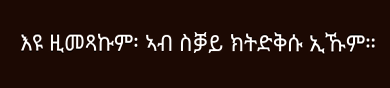እዩ ዚመጻኩም፡ ኣብ ስቓይ ክትድቅሱ ኢኹም።